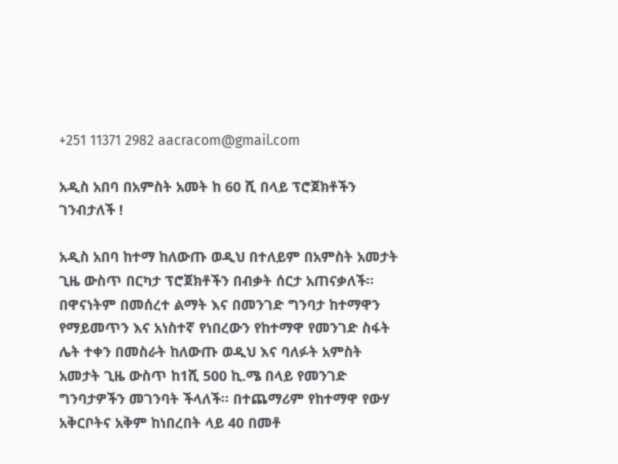+251 11371 2982 aacracom@gmail.com

አዲስ አበባ በአምስት አመት ከ 60 ሺ በላይ ፕሮጀክቶችን ገንብታለች !

አዲስ አበባ ከተማ ከለውጡ ወዲህ በተለይም በአምስት አመታት ጊዜ ውስጥ በርካታ ፕሮጀክቶችን በብቃት ሰርታ አጠናቃለች፡፡ በዋናነትም በመሰረተ ልማት እና በመንገድ ግንባታ ከተማዋን የማይመጥን እና አነስተኛ የነበረውን የከተማዋ የመንገድ ስፋት ሌት ተቀን በመስራት ከለውጡ ወዲህ እና ባለፉት አምስት አመታት ጊዜ ውስጥ ከ1ሺ 500 ኪ.ሜ በላይ የመንገድ ግንባታዎችን መገንባት ችላለች፡፡ በተጨማሪም የከተማዋ የውሃ አቅርቦትና አቅም ከነበረበት ላይ 40 በመቶ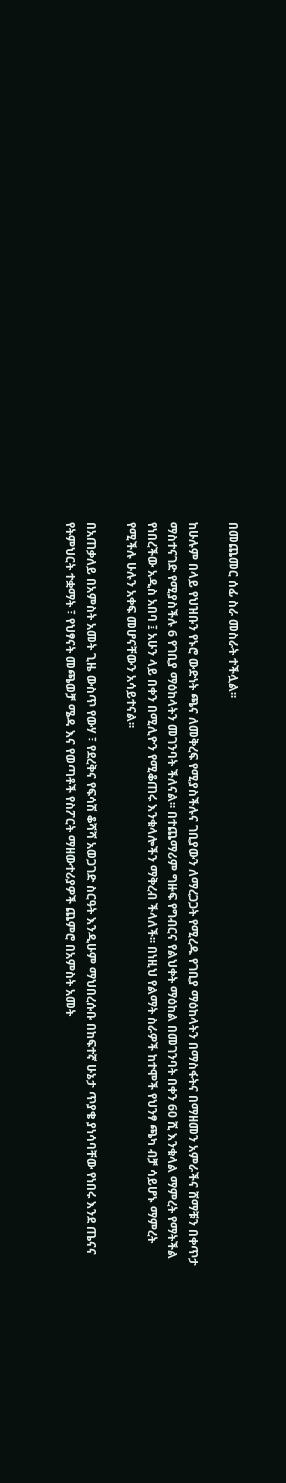በመጨመር ሰፊ ስራ መስራት ተችሏል፡፡

ከሁሉም በላይ የህዝቡን የኑሮ ውድነት ጫና ለመቅረፍ የሚያስችሉና ገቢያውን ለማረጋጋት የሚረዱ የገቢያ ማዕከላትን በማስፋትና በማዘመን አምራችና ሸማቹን በቀጥታ ማስተናገድ የሚያስችሉ 6 የገቢያ ማዕከላትን መገንባት ችለናል፡፡ በተጨማሪም ግዙፍ የግብርና የልህቀት ማዕከል በመገንባት በቀን 60 ሺ እንቁላል ማምረት የማትችል የነበረችው አዲስ አበባ ፤ አሁን ላይ በቀን በሚሊዮን የሚቆጠሩ እንቁላሎችን ማቅረብ ችላለች፡፡ በነዚህ የልማት ስራዎች ከተሞች የህንፃ ጫካ ብቻ ሳይሆኑ ማምረት የሚችሉ ሁሉን አቀፍ መሆናቸውን አሳይተናል፡፡

በአጠቃለይ በአምስት አመት ጊዜ ውስጥ የውሃ ፣ የደረቅና የፍሳሽ ቆሻሻ አወጋገድ ስርዓት እንዲሁም ማህበረሱቡ በከፍተኛ ሁኔታ ጥያቄ ያነሳባቸው የነበሩ እንደ ጤናና የትምህርት ተቋማት ፣ የህፃናት መጫወቻ ሜዳ እና የወጣቶች የስፖርት ማዘውተሪያዎች ጨምሮ በአምስት አመት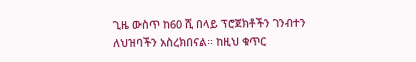ጊዜ ውስጥ ከ60 ሺ በላይ ፕሮጀክቶችን ገንብተን ለህዝባችን አስረክበናል፡፡ ከዚህ ቁጥር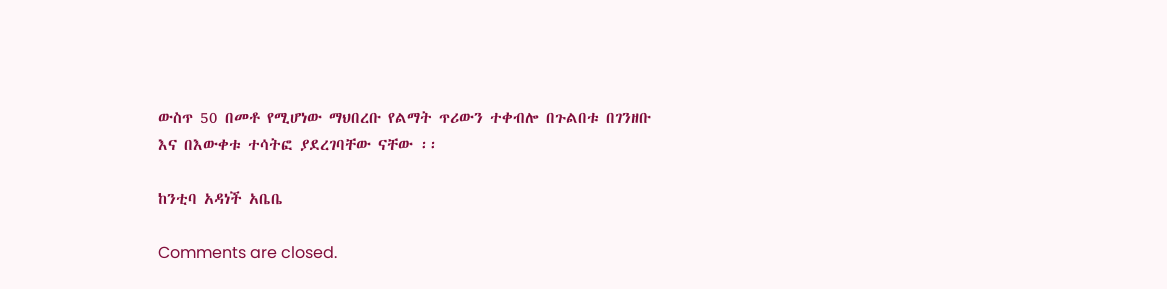ውስጥ 50 በመቶ የሚሆነው ማህበረቡ የልማት ጥሪውን ተቀብሎ በጉልበቱ በገንዘቡ እና በእውቀቱ ተሳትፎ ያደረገባቸው ናቸው ፡፡

ከንቲባ አዳነች አቤቤ

Comments are closed.